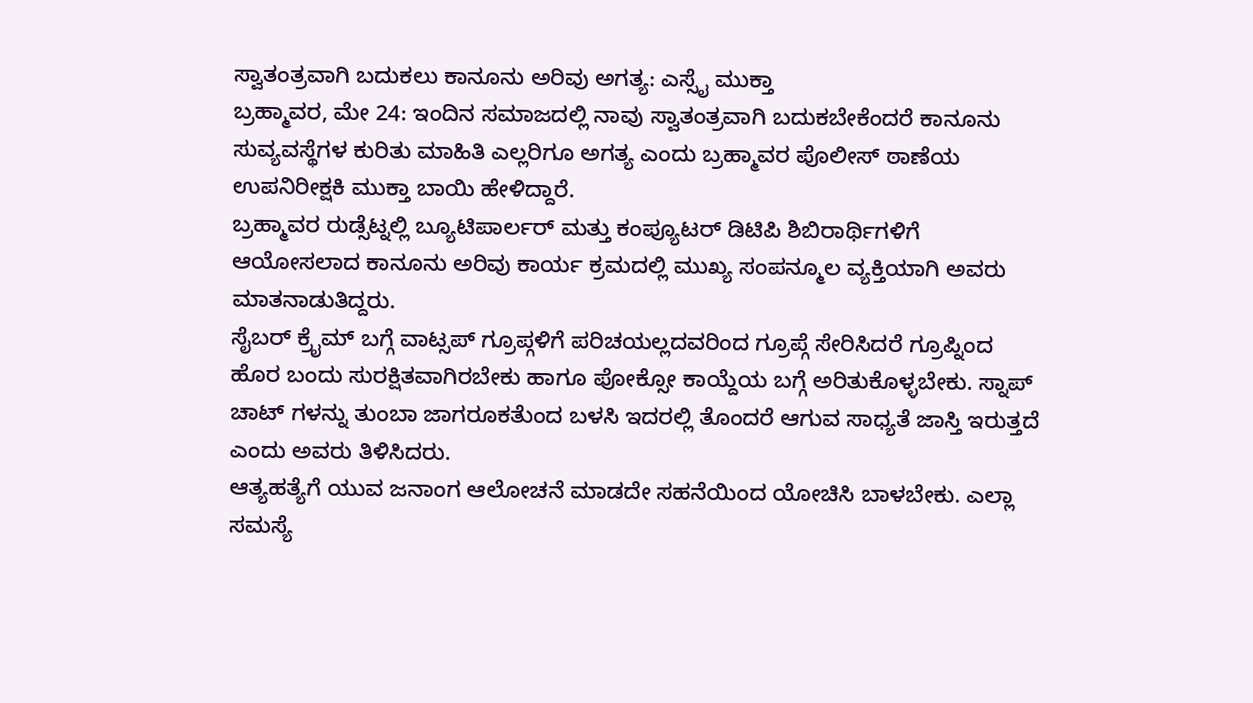ಸ್ವಾತಂತ್ರವಾಗಿ ಬದುಕಲು ಕಾನೂನು ಅರಿವು ಅಗತ್ಯ: ಎಸ್ಸೈ ಮುಕ್ತಾ
ಬ್ರಹ್ಮಾವರ, ಮೇ 24: ಇಂದಿನ ಸಮಾಜದಲ್ಲಿ ನಾವು ಸ್ವಾತಂತ್ರವಾಗಿ ಬದುಕಬೇಕೆಂದರೆ ಕಾನೂನು ಸುವ್ಯವಸ್ಥೆಗಳ ಕುರಿತು ಮಾಹಿತಿ ಎಲ್ಲರಿಗೂ ಅಗತ್ಯ ಎಂದು ಬ್ರಹ್ಮಾವರ ಪೊಲೀಸ್ ಠಾಣೆಯ ಉಪನಿರೀಕ್ಷಕಿ ಮುಕ್ತಾ ಬಾಯಿ ಹೇಳಿದ್ದಾರೆ.
ಬ್ರಹ್ಮಾವರ ರುಡ್ಸೆಟ್ನಲ್ಲಿ ಬ್ಯೂಟಿಪಾರ್ಲರ್ ಮತ್ತು ಕಂಪ್ಯೂಟರ್ ಡಿಟಿಪಿ ಶಿಬಿರಾರ್ಥಿಗಳಿಗೆ ಆಯೋಸಲಾದ ಕಾನೂನು ಅರಿವು ಕಾರ್ಯ ಕ್ರಮದಲ್ಲಿ ಮುಖ್ಯ ಸಂಪನ್ಮೂಲ ವ್ಯಕ್ತಿಯಾಗಿ ಅವರು ಮಾತನಾಡುತಿದ್ದರು.
ಸೈಬರ್ ಕ್ರೈಮ್ ಬಗ್ಗೆ ವಾಟ್ಸಪ್ ಗ್ರೂಪ್ಗಳಿಗೆ ಪರಿಚಯಲ್ಲದವರಿಂದ ಗ್ರೂಪ್ಗೆ ಸೇರಿಸಿದರೆ ಗ್ರೂಪ್ನಿಂದ ಹೊರ ಬಂದು ಸುರಕ್ಷಿತವಾಗಿರಬೇಕು ಹಾಗೂ ಪೋಕ್ಸೋ ಕಾಯ್ದೆಯ ಬಗ್ಗೆ ಅರಿತುಕೊಳ್ಳಬೇಕು. ಸ್ನಾಪ್ ಚಾಟ್ ಗಳನ್ನು ತುಂಬಾ ಜಾಗರೂಕತೆುಂದ ಬಳಸಿ ಇದರಲ್ಲಿ ತೊಂದರೆ ಆಗುವ ಸಾಧ್ಯತೆ ಜಾಸ್ತಿ ಇರುತ್ತದೆ ಎಂದು ಅವರು ತಿಳಿಸಿದರು.
ಆತ್ಯಹತ್ಯೆಗೆ ಯುವ ಜನಾಂಗ ಆಲೋಚನೆ ಮಾಡದೇ ಸಹನೆಯಿಂದ ಯೋಚಿಸಿ ಬಾಳಬೇಕು. ಎಲ್ಲಾ ಸಮಸ್ಯೆ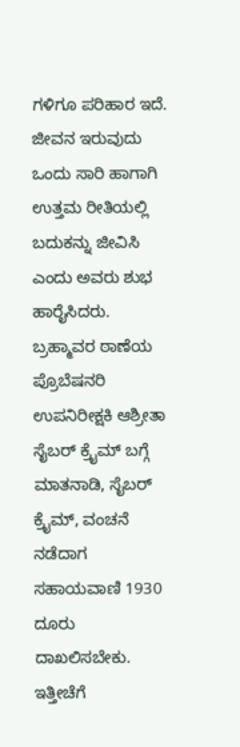ಗಳಿಗೂ ಪರಿಹಾರ ಇದೆ. ಜೀವನ ಇರುವುದು ಒಂದು ಸಾರಿ ಹಾಗಾಗಿ ಉತ್ತಮ ರೀತಿಯಲ್ಲಿ ಬದುಕನ್ನು ಜೀವಿಸಿ ಎಂದು ಅವರು ಶುಭ ಹಾರೈಸಿದರು.
ಬ್ರಹ್ಮಾವರ ಠಾಣೆಯ ಪ್ರೊಬೆಷನರಿ ಉಪನಿರೀಕ್ಷಕಿ ಆಶ್ರೀತಾ ಸೈಬರ್ ಕ್ರೈಮ್ ಬಗ್ಗೆ ಮಾತನಾಡಿ, ಸೈಬರ್ ಕ್ರೈಮ್, ವಂಚನೆ ನಡೆದಾಗ ಸಹಾಯವಾಣಿ 1930 ದೂರು ದಾಖಲಿಸಬೇಕು. ಇತ್ತೀಚೆಗೆ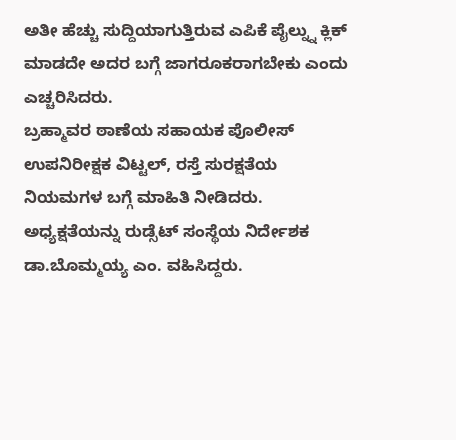ಅತೀ ಹೆಚ್ಚು ಸುದ್ದಿಯಾಗುತ್ತಿರುವ ಎಪಿಕೆ ಪೈಲ್ನ್ನು ಕ್ಲಿಕ್ ಮಾಡದೇ ಅದರ ಬಗ್ಗೆ ಜಾಗರೂಕರಾಗಬೇಕು ಎಂದು ಎಚ್ಚರಿಸಿದರು.
ಬ್ರಹ್ಮಾವರ ಠಾಣೆಯ ಸಹಾಯಕ ಪೊಲೀಸ್ ಉಪನಿರೀಕ್ಷಕ ವಿಟ್ಟಲ್, ರಸ್ತೆ ಸುರಕ್ಷತೆಯ ನಿಯಮಗಳ ಬಗ್ಗೆ ಮಾಹಿತಿ ನೀಡಿದರು. ಅಧ್ಯಕ್ಷತೆಯನ್ನು ರುಡ್ಸೆಟ್ ಸಂಸ್ಥೆಯ ನಿರ್ದೇಶಕ ಡಾ.ಬೊಮ್ಮಯ್ಯ ಎಂ. ವಹಿಸಿದ್ದರು.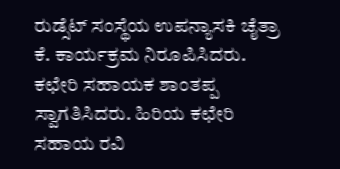ರುಡ್ಸೆಟ್ ಸಂಸ್ಥೆಯ ಉಪನ್ಯಾಸಕಿ ಚೈತ್ರಾ ಕೆ. ಕಾರ್ಯಕ್ರಮ ನಿರೂಪಿಸಿದರು. ಕಛೇರಿ ಸಹಾಯಕ ಶಾಂತಪ್ಪ ಸ್ವಾಗತಿಸಿದರು. ಹಿರಿಯ ಕಛೇರಿ ಸಹಾಯ ರವಿ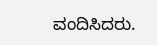ವಂದಿಸಿದರು.